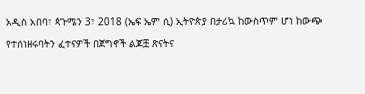አዲስ አበባ፣ ጳጉሜን 3፣ 2018 (ኤፍ ኤም ሲ) ኢትዮጵያ በታሪኳ ከውስጥም ሆነ ከውጭ የተሰነዘሩባትን ፈተናዎች በጀግኖች ልጆቿ ጽናትና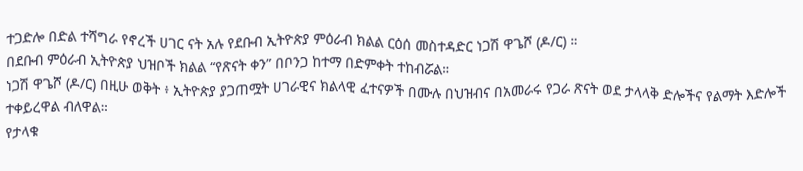ተጋድሎ በድል ተሻግራ የኖረች ሀገር ናት አሉ የደቡብ ኢትዮጵያ ምዕራብ ክልል ርዕሰ መስተዳድር ነጋሽ ዋጌሾ (ዶ/ር) ።
በደቡብ ምዕራብ ኢትዮጵያ ህዝቦች ክልል “የጽናት ቀን” በቦንጋ ከተማ በድምቀት ተከብሯል።
ነጋሽ ዋጌሾ (ዶ/ር) በዚሁ ወቅት ፥ ኢትዮጵያ ያጋጠሟት ሀገራዊና ክልላዊ ፈተናዎች በሙሉ በህዝብና በአመራሩ የጋራ ጽናት ወደ ታላላቅ ድሎችና የልማት እድሎች ተቀይረዋል ብለዋል።
የታላቁ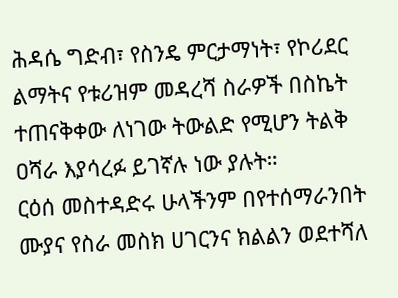ሕዳሴ ግድብ፣ የስንዴ ምርታማነት፣ የኮሪደር ልማትና የቱሪዝም መዳረሻ ስራዎች በስኬት ተጠናቅቀው ለነገው ትውልድ የሚሆን ትልቅ ዐሻራ እያሳረፉ ይገኛሉ ነው ያሉት።
ርዕሰ መስተዳድሩ ሁላችንም በየተሰማራንበት ሙያና የስራ መስክ ሀገርንና ክልልን ወደተሻለ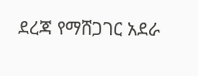ደረጃ የማሸጋገር አደራ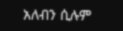አለብን ሲሉም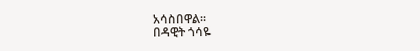አሳስበዋል።
በዳዊት ጎሳዬ